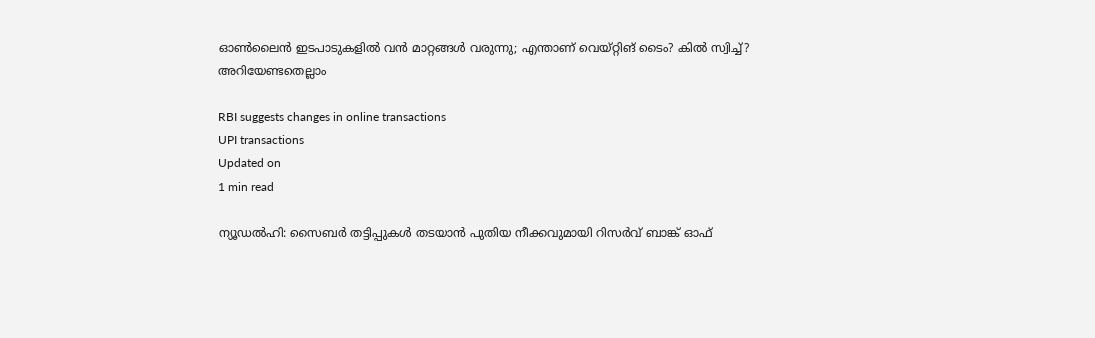ഓണ്‍ലൈന്‍ ഇടപാടുകളില്‍ വന്‍ മാറ്റങ്ങള്‍ വരുന്നു; എന്താണ് വെയ്റ്റിങ് ടൈം? കില്‍ സ്വിച്ച്? അറിയേണ്ടതെല്ലാം

RBI suggests changes in online transactions
UPI transactions
Updated on
1 min read

ന്യൂഡല്‍ഹി: സൈബര്‍ തട്ടിപ്പുകള്‍ തടയാന്‍ പുതിയ നീക്കവുമായി റിസര്‍വ് ബാങ്ക് ഓഫ്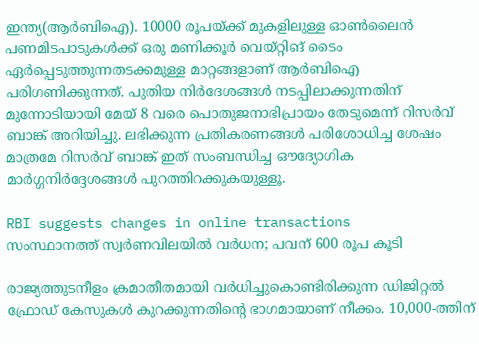ഇന്ത്യ(ആര്‍ബിഐ). 10000 രൂപയ്ക്ക് മുകളിലുള്ള ഓണ്‍ലൈന്‍ പണമിടപാടുകള്‍ക്ക് ഒരു മണിക്കൂര്‍ വെയ്റ്റിങ് ടൈം ഏര്‍പ്പെടുത്തുന്നതടക്കമുള്ള മാറ്റങ്ങളാണ് ആര്‍ബിഐ പരിഗണിക്കുന്നത്. പുതിയ നിര്‍ദേശങ്ങള്‍ നടപ്പിലാക്കുന്നതിന് മുന്നോടിയായി മേയ് 8 വരെ പൊതുജനാഭിപ്രായം തേടുമെന്ന് റിസര്‍വ് ബാങ്ക് അറിയിച്ചു. ലഭിക്കുന്ന പ്രതികരണങ്ങള്‍ പരിശോധിച്ച ശേഷം മാത്രമേ റിസര്‍വ് ബാങ്ക് ഇത് സംബന്ധിച്ച ഔദ്യോഗിക മാര്‍ഗ്ഗനിര്‍ദ്ദേശങ്ങള്‍ പുറത്തിറക്കുകയുള്ളൂ.

RBI suggests changes in online transactions
സംസ്ഥാനത്ത് സ്വര്‍ണവിലയില്‍ വര്‍ധന; പവന് 600 രൂപ കൂടി

രാജ്യത്തുടനീളം ക്രമാതീതമായി വര്‍ധിച്ചുകൊണ്ടിരിക്കുന്ന ഡിജിറ്റല്‍ ഫ്രോഡ് കേസുകള്‍ കുറക്കുന്നതിന്റെ ഭാഗമായാണ് നീക്കം. 10,000-ത്തിന്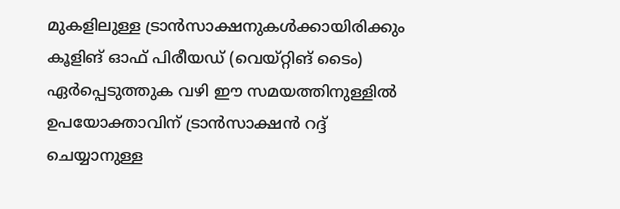മുകളിലുള്ള ട്രാന്‍സാക്ഷനുകള്‍ക്കായിരിക്കും കൂളിങ് ഓഫ് പിരീയഡ് (വെയ്റ്റിങ് ടൈം) ഏര്‍പ്പെടുത്തുക വഴി ഈ സമയത്തിനുള്ളില്‍ ഉപയോക്താവിന് ട്രാന്‍സാക്ഷന്‍ റദ്ദ് ചെയ്യാനുള്ള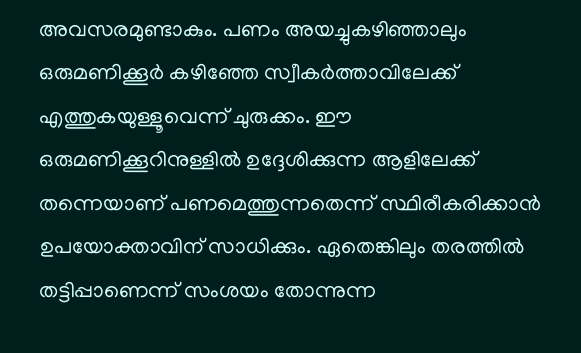അവസരമുണ്ടാകും. പണം അയച്ചുകഴിഞ്ഞാലും ഒരുമണിക്കൂര്‍ കഴിഞ്ഞേ സ്വീകര്‍ത്താവിലേക്ക് എത്തുകയുള്ളൂവെന്ന് ചുരുക്കം. ഈ ഒരുമണിക്കൂറിനുള്ളില്‍ ഉദ്ദേശിക്കുന്ന ആളിലേക്ക് തന്നെയാണ് പണമെത്തുന്നതെന്ന് സ്ഥിരീകരിക്കാന്‍ ഉപയോക്താവിന് സാധിക്കും. ഏതെങ്കിലും തരത്തില്‍ തട്ടിപ്പാണെന്ന് സംശയം തോന്നുന്ന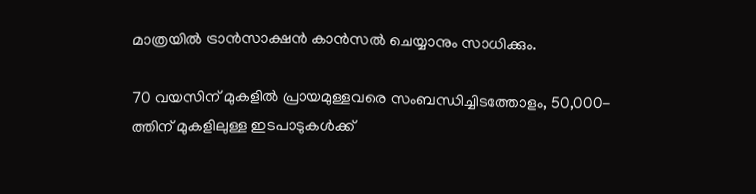മാത്രയില്‍ ട്രാന്‍സാക്ഷന്‍ കാന്‍സല്‍ ചെയ്യാനും സാധിക്കും.

70 വയസിന് മുകളില്‍ പ്രായമുള്ളവരെ സംബന്ധിച്ചിടത്തോളം, 50,000-ത്തിന് മുകളിലുള്ള ഇടപാടുകള്‍ക്ക്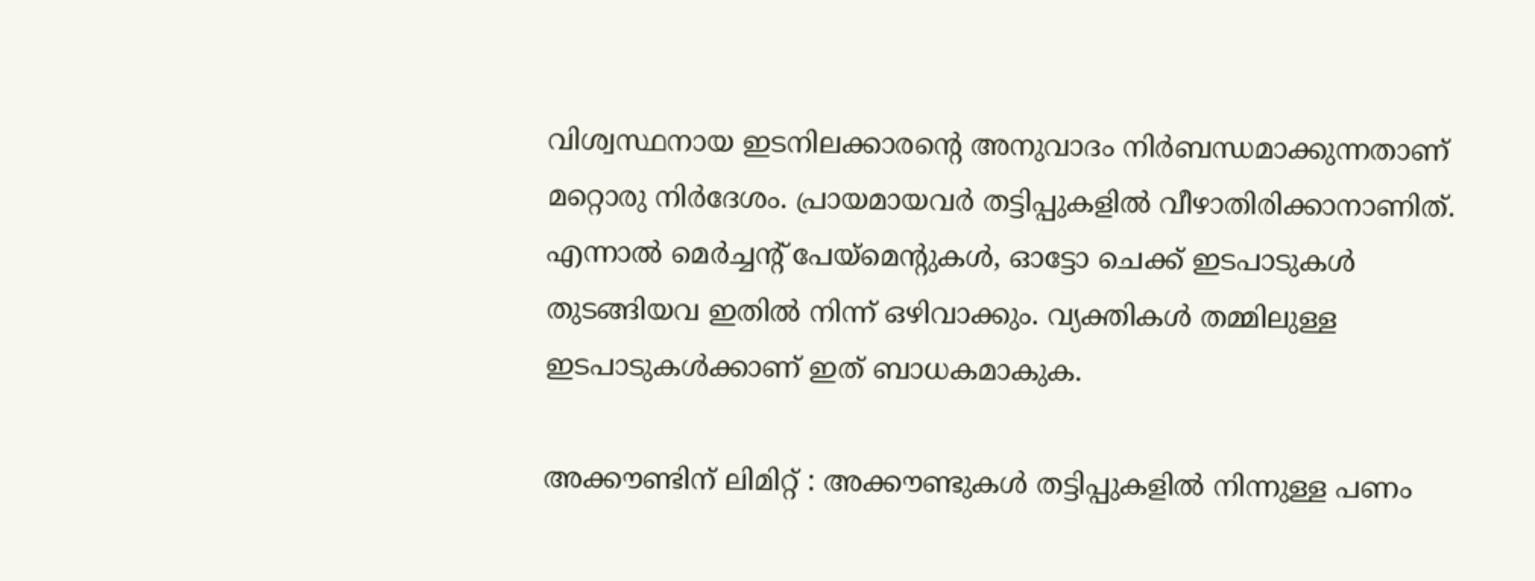വിശ്വസ്ഥനായ ഇടനിലക്കാരന്റെ അനുവാദം നിര്‍ബന്ധമാക്കുന്നതാണ് മറ്റൊരു നിര്‍ദേശം. പ്രായമായവര്‍ തട്ടിപ്പുകളില്‍ വീഴാതിരിക്കാനാണിത്. എന്നാല്‍ മെര്‍ച്ചന്റ് പേയ്‌മെന്റുകള്‍, ഓട്ടോ ചെക്ക് ഇടപാടുകള്‍ തുടങ്ങിയവ ഇതില്‍ നിന്ന് ഒഴിവാക്കും. വ്യക്തികള്‍ തമ്മിലുള്ള ഇടപാടുകള്‍ക്കാണ് ഇത് ബാധകമാകുക.

അക്കൗണ്ടിന് ലിമിറ്റ് : അക്കൗണ്ടുകള്‍ തട്ടിപ്പുകളില്‍ നിന്നുള്ള പണം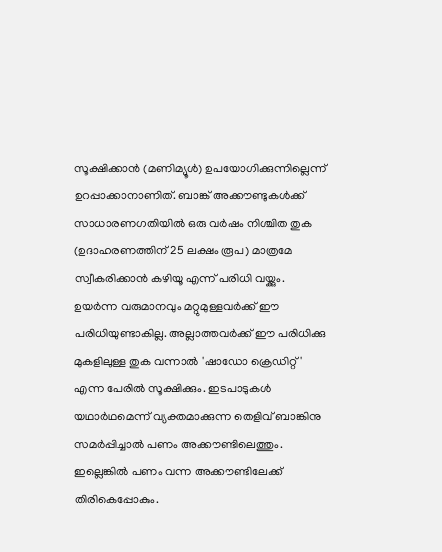സൂക്ഷിക്കാന്‍ (മണിമ്യൂള്‍) ഉപയോഗിക്കുന്നില്ലെന്ന് ഉറപ്പാക്കാനാണിത്. ബാങ്ക് അക്കൗണ്ടുകള്‍ക്ക് സാധാരണഗതിയില്‍ ഒരു വര്‍ഷം നിശ്ചിത തുക (ഉദാഹരണത്തിന് 25 ലക്ഷം രൂപ) മാത്രമേ സ്വീകരിക്കാന്‍ കഴിയൂ എന്ന് പരിധി വയ്ക്കും. ഉയര്‍ന്ന വരുമാനവും മറ്റുമുള്ളവര്‍ക്ക് ഈ പരിധിയുണ്ടാകില്ല. അല്ലാത്തവര്‍ക്ക് ഈ പരിധിക്കു മുകളിലുള്ള തുക വന്നാല്‍ 'ഷാഡോ ക്രെഡിറ്റ്' എന്ന പേരില്‍ സൂക്ഷിക്കും. ഇടപാടുകള്‍ യഥാര്‍ഥമെന്ന് വ്യക്തമാക്കുന്ന തെളിവ് ബാങ്കിനു സമര്‍പ്പിച്ചാല്‍ പണം അക്കൗണ്ടിലെത്തും. ഇല്ലെങ്കില്‍ പണം വന്ന അക്കൗണ്ടിലേക്ക് തിരികെപ്പോകും.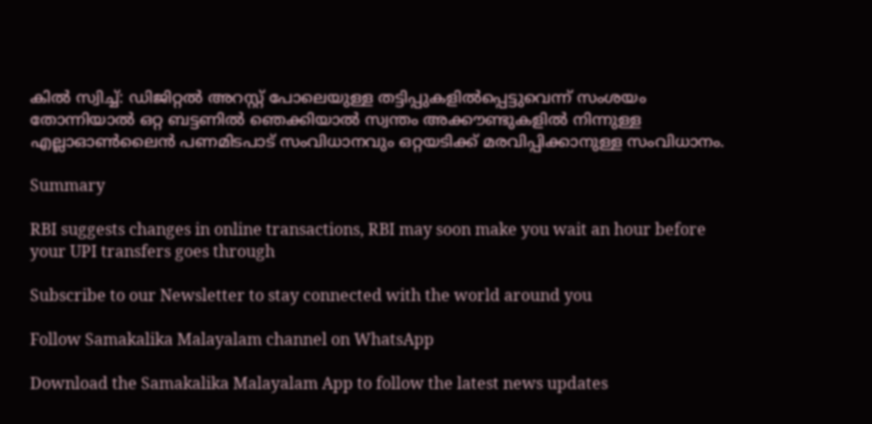കില്‍ സ്വിച്ച്: ഡിജിറ്റല്‍ അറസ്റ്റ് പോലെയുള്ള തട്ടിപ്പുകളില്‍പ്പെട്ടുവെന്ന് സംശയം തോന്നിയാല്‍ ഒറ്റ ബട്ടണില്‍ ഞെക്കിയാല്‍ സ്വന്തം അക്കൗണ്ടുകളില്‍ നിന്നുള്ള എല്ലാഓണ്‍ലൈന്‍ പണമിടപാട് സംവിധാനവും ഒറ്റയടിക്ക് മരവിപ്പിക്കാനുള്ള സംവിധാനം.

Summary

RBI suggests changes in online transactions, RBI may soon make you wait an hour before your UPI transfers goes through

Subscribe to our Newsletter to stay connected with the world around you

Follow Samakalika Malayalam channel on WhatsApp

Download the Samakalika Malayalam App to follow the latest news updates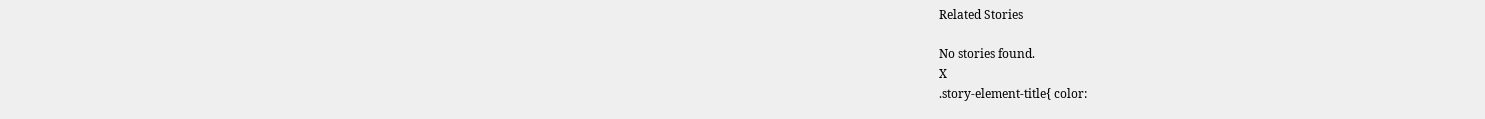Related Stories

No stories found.
X
.story-element-title{ color: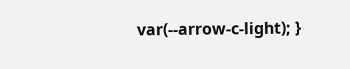var(--arrow-c-light); }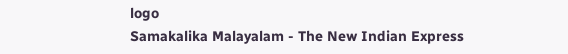logo
Samakalika Malayalam - The New Indian Express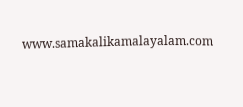www.samakalikamalayalam.com